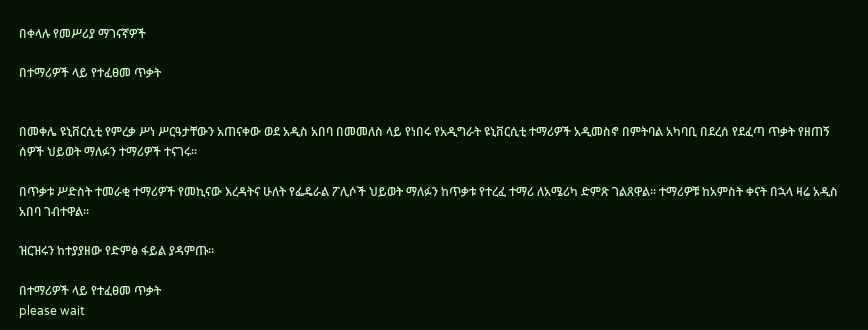በቀላሉ የመሥሪያ ማገናኛዎች

በተማሪዎች ላይ የተፈፀመ ጥቃት


በመቀሌ ዩኒቨርሲቲ የምረቃ ሥነ ሥርዓታቸውን አጠናቀው ወደ አዲስ አበባ በመመለስ ላይ የነበሩ የአዲግራት ዩኒቨርሲቲ ተማሪዎች አዲመስኖ በምትባል አካባቢ በደረሰ የደፈጣ ጥቃት የዘጠኝ ሰዎች ህይወት ማለፉን ተማሪዎች ተናገሩ፡፡

በጥቃቱ ሥድስት ተመራቂ ተማሪዎች የመኪናው እረዳትና ሁለት የፌዴራል ፖሊሶች ህይወት ማለፉን ከጥቃቱ የተረፈ ተማሪ ለአሜሪካ ድምጽ ገልጸዋል፡፡ ተማሪዎቹ ከአምስት ቀናት በኋላ ዛሬ አዲስ አበባ ገብተዋል፡፡

ዝርዝሩን ከተያያዘው የድምፅ ፋይል ያዳምጡ።

በተማሪዎች ላይ የተፈፀመ ጥቃት
please wait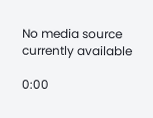No media source currently available

0:00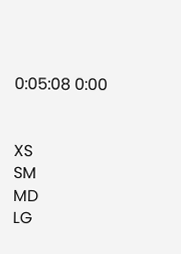0:05:08 0:00


XS
SM
MD
LG